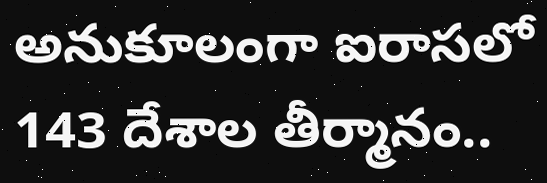అనుకూలంగా ఐరాసలో 143 దేశాల తీర్మానం..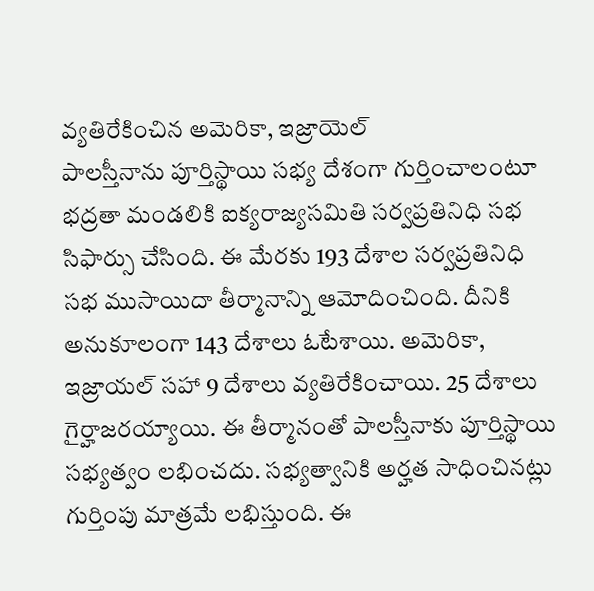వ్యతిరేకించిన అమెరికా, ఇజ్రాయెల్
పాలస్తీనాను పూర్తిస్థాయి సభ్య దేశంగా గుర్తించాలంటూ భద్రతా మండలికి ఐక్యరాజ్యసమితి సర్వప్రతినిధి సభ సిఫార్సు చేసింది. ఈ మేరకు 193 దేశాల సర్వప్రతినిధి సభ ముసాయిదా తీర్మానాన్ని ఆమోదించింది. దీనికి అనుకూలంగా 143 దేశాలు ఓటేశాయి. అమెరికా, ఇజ్రాయల్ సహా 9 దేశాలు వ్యతిరేకించాయి. 25 దేశాలు గైర్హాజరయ్యాయి. ఈ తీర్మానంతో పాలస్తీనాకు పూర్తిస్థాయి సభ్యత్వం లభించదు. సభ్యత్వానికి అర్హత సాధించినట్లు గుర్తింపు మాత్రమే లభిస్తుంది. ఈ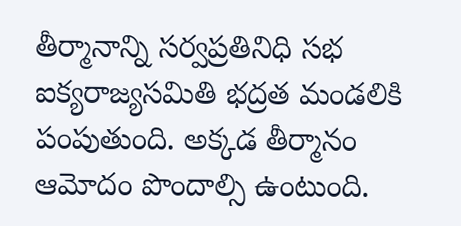తీర్మానాన్ని సర్వప్రతినిధి సభ ఐక్యరాజ్యసమితి భద్రత మండలికి పంపుతుంది. అక్కడ తీర్మానం ఆమోదం పొందాల్సి ఉంటుంది.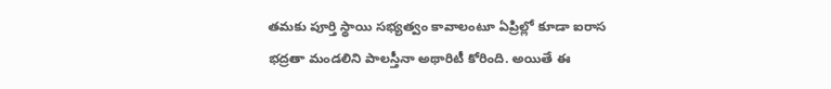తమకు పూర్తి స్థాయి సభ్యత్వం కావాలంటూ ఏప్రిల్లో కూడా ఐరాస భద్రతా మండలిని పాలస్తీనా అథారిటీ కోరింది. అయితే ఈ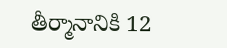తీర్మానానికి 12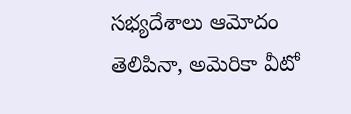సభ్యదేశాలు ఆమోదం తెలిపినా, అమెరికా వీటో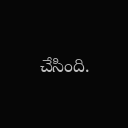చేసింది.